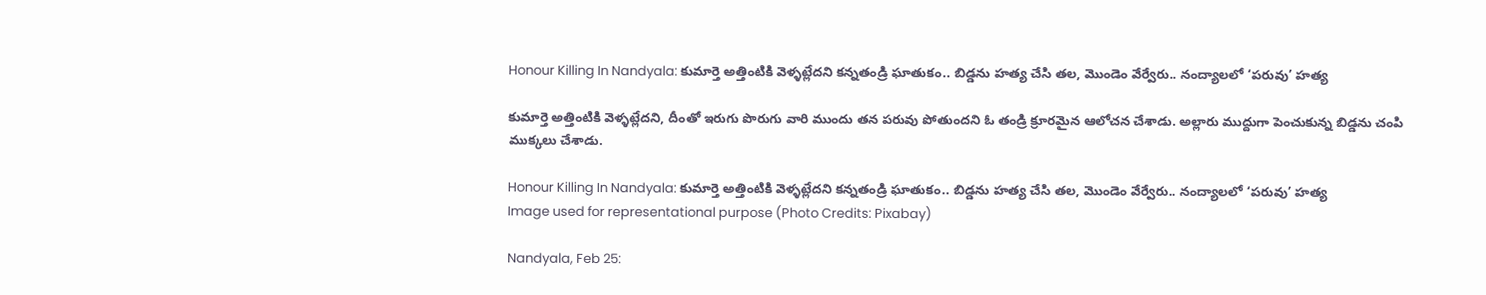Honour Killing In Nandyala: కుమార్తె అత్తింటికి వెళ్ళట్లేదని కన్నతండ్రి ఘాతుకం.. బిడ్డను హత్య చేసి తల, మొండెం వేర్వేరు.. నంద్యాలలో ‘పరువు’ హత్య

కుమార్తె అత్తింటికి వెళ్ళట్లేదని, దీంతో ఇరుగు పొరుగు వారి ముందు తన పరువు పోతుందని ఓ తండ్రి క్రూరమైన ఆలోచన చేశాడు. అల్లారు ముద్దుగా పెంచుకున్న బిడ్డను చంపి ముక్కలు చేశాడు.

Honour Killing In Nandyala: కుమార్తె అత్తింటికి వెళ్ళట్లేదని కన్నతండ్రి ఘాతుకం.. బిడ్డను హత్య చేసి తల, మొండెం వేర్వేరు.. నంద్యాలలో ‘పరువు’ హత్య
Image used for representational purpose (Photo Credits: Pixabay)

Nandyala, Feb 25: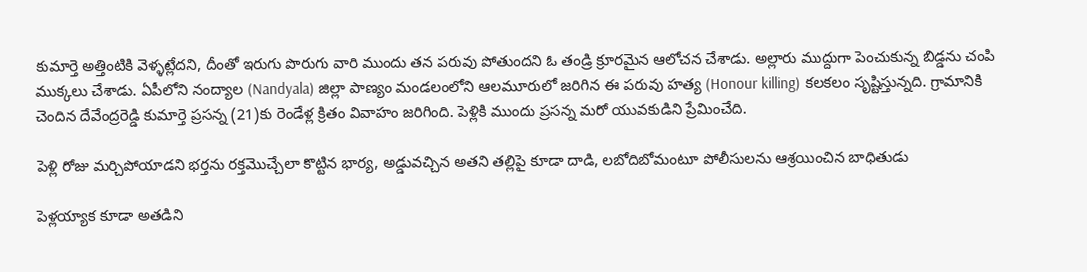కుమార్తె అత్తింటికి వెళ్ళట్లేదని, దీంతో ఇరుగు పొరుగు వారి ముందు తన పరువు పోతుందని ఓ తండ్రి క్రూరమైన ఆలోచన చేశాడు. అల్లారు ముద్దుగా పెంచుకున్న బిడ్డను చంపి ముక్కలు చేశాడు. ఏపీలోని నంద్యాల (Nandyala) జిల్లా పాణ్యం మండలంలోని ఆలమూరులో జరిగిన ఈ పరువు హత్య (Honour killing) కలకలం సృష్టిస్తున్నది. గ్రామానికి చెందిన దేవేంద్రరెడ్డి కుమార్తె ప్రసన్న (21)కు రెండేళ్ల క్రితం వివాహం జరిగింది. పెళ్లికి ముందు ప్రసన్న మరో యువకుడిని ప్రేమించేది.

పెళ్లి రోజు మర్చిపోయాడని భర్తను రక్తమొచ్చేలా కొట్టిన భార్య, అడ్డువచ్చిన అతని తల్లిపై కూడా దాడి, లబోదిబోమంటూ పోలీసులను ఆశ్రయించిన బాధితుడు

పెళ్లయ్యాక కూడా అతడిని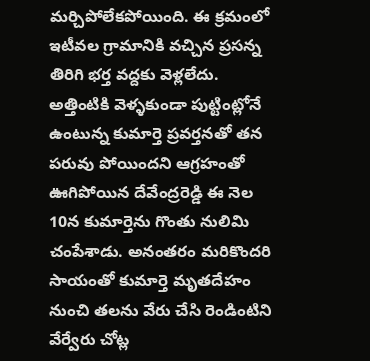మర్చిపోలేకపోయింది. ఈ క్రమంలో ఇటీవల గ్రామానికి వచ్చిన ప్రసన్న తిరిగి భర్త వద్దకు వెళ్లలేదు. అత్తింటికి వెళ్ళకుండా పుట్టింట్లోనే ఉంటున్న కుమార్తె ప్రవర్తనతో తన పరువు పోయిందని ఆగ్రహంతో ఊగిపోయిన దేవేంద్రరెడ్డి ఈ నెల 10న కుమార్తెను గొంతు నులిమి చంపేశాడు. అనంతరం మరికొందరి సాయంతో కుమార్తె మృతదేహం నుంచి తలను వేరు చేసి రెండింటిని వేర్వేరు చోట్ల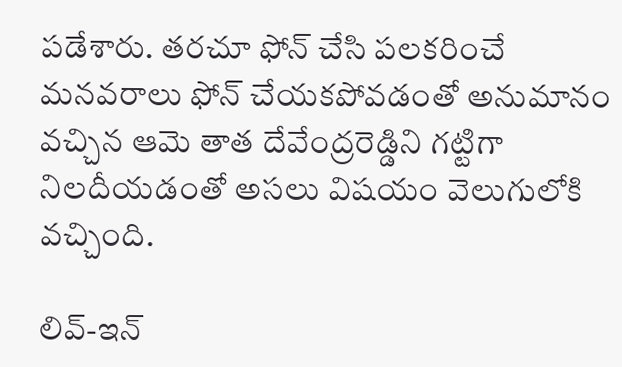పడేశారు. తరచూ ఫోన్ చేసి పలకరించే మనవరాలు ఫోన్ చేయకపోవడంతో అనుమానం వచ్చిన ఆమె తాత దేవేంద్రరెడ్డిని గట్టిగా నిలదీయడంతో అసలు విషయం వెలుగులోకి వచ్చింది.

లివ్-ఇన్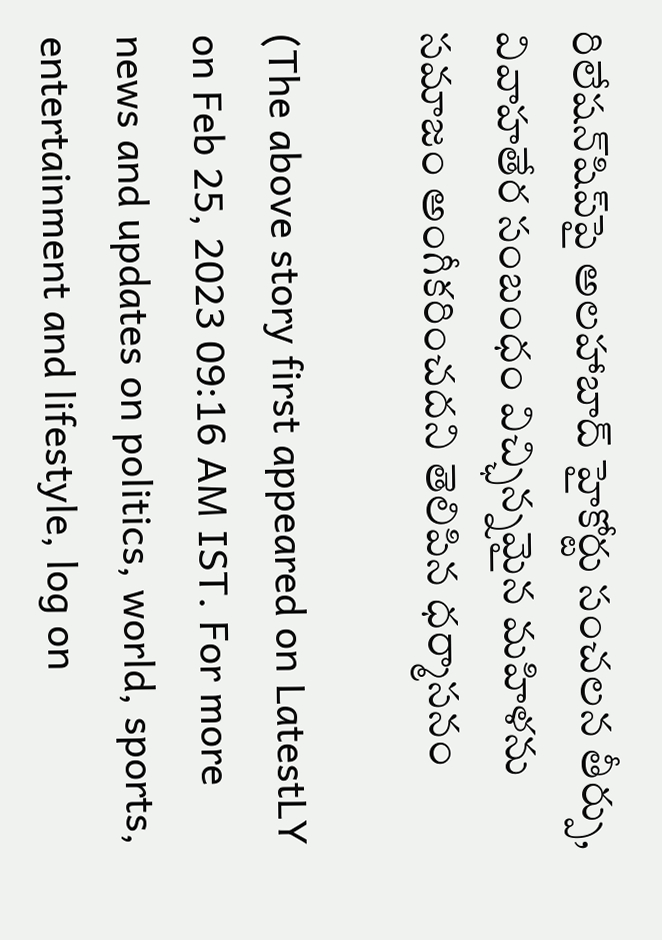రిలేషన్‌షిప్‌పై అలహాబాద్ హైకోర్టు సంచలన తీర్పు, వివాహతేర సంబంధం విచ్ఛిన్నమైన మహిళను సమాజం అంగీకరించదని తెలిపిన ధర్మాసనం

(The above story first appeared on LatestLY on Feb 25, 2023 09:16 AM IST. For more news and updates on politics, world, sports, entertainment and lifestyle, log on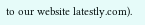to our website latestly.com).